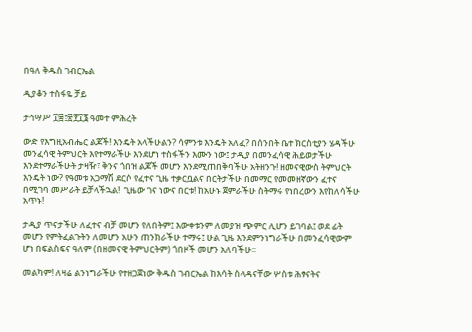በዓለ ቅዱስ ገብርኤል

ዲያቆን ተስፋዬ ቻይ

ታኅሣሥ ፲፰፤፳፻፲፮ ዓመተ ምሕረት

ውድ የእግዚአብሔር ልጆች! እንዴት አላችሁልን? ሳምንቱ እንዴት አለፈ? በሰንበት ቤተ ክርስቲያን ሄዳችሁ መንፈሳዊ ትምህርት እየተማራችሁ እንደሆነ ተስፋችን እሙን ነው፤ ታዲያ በመንፈሳዊ ሕይወታችሁ እንደተማራችሁት ታዛዥ፣ ቅንና ጎበዝ ልጆች መሆን እንደሚጠበቅባችሁ አትዘንጉ! ዘመናዊውስ ትምህርት እንዴት ነው? የዓመቱ አጋማሽ ደርሶ የፈተና ጊዜ ተቃርቧልና በርትታችሁ በመማር የመመዘኛውን ፈተና በሚገባ መሥራት ይቻላችኋል!  ጊዜው ገና ነውና በርቱ! ከአሁኑ ጀምራችሁ ስትማሩ የነበረውን እየከለሳችሁ አጥኑ!

ታዲያ ጥናታችሁ ለፈተና ብቻ መሆን የለበትም፤ እውቀቱንም ለመያዝ ጭምር ሊሆን ይገባል፤ ወደ ፊት መሆን የምትፈልጉትን ለመሆን አሁን ጠንክራችሁ ተማሩ፤ ሁል ጊዜ እንደምንነግራችሁ በመንፈሳዊውም ሆነ በፍልስፍና ዓለም (በዘመናዊ ትምህርትም) ጎበዞች መሆን አለባችሁ፡፡

መልካም! ለዛሬ ልንነግራችሁ የተዘጋጀነው ቅዱስ ገብርኤል ከእሳት ስላዳናቸው ሦስቱ ሕፃናትና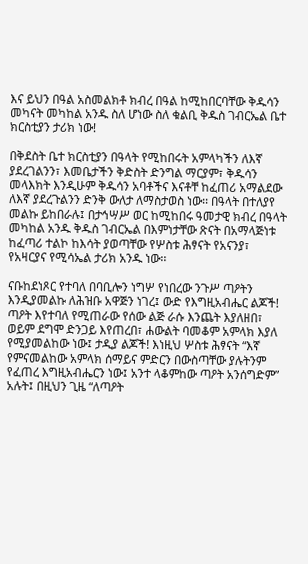እና ይህን በዓል አስመልክቶ ክብረ በዓል ከሚከበርባቸው ቅዱሳን መካናት መካከል አንዱ ስለ ሆነው ስለ ቁልቢ ቅዱስ ገብርኤል ቤተ ክርስቲያን ታሪክ ነው!

በቅደስት ቤተ ክርስቲያን በዓላት የሚከበሩት አምላካችን ለእኛ ያደረገልንን፣ እመቤታችን ቅድስት ድንግል ማርያም፣ ቅዱሳን መላእክት እንዲሁም ቅዱሳን አባቶችና እናቶቸ ከፈጠሪ አማልደው ለእኛ ያደረጉልንን ድንቅ ውለታ ለማስታወስ ነው፡፡ በዓላት በተለያየ መልኩ ይከበራሉ፤ በታኅሣሥ ወር ከሚከበሩ ዓመታዊ ክብረ በዓላት መካከል አንዱ ቅዱስ ገብርኤል በእምነታቸው ጽናት በአማላጅነቱ ከፈጣሪ ተልኮ ከእሳት ያወጣቸው የሦስቱ ሕፃናት የአናንያ፣ የአዛርያና የሚሳኤል ታሪክ አንዱ ነው፡፡

ናቡከደነጾር የተባለ በባቢሎን ነግሦ የነበረው ንጉሥ ጣዖትን እንዲያመልኩ ለሕዝቡ አዋጅን ነገረ፤ ውድ የእግዚአብሔር ልጆች! ጣዖት እየተባለ የሚጠራው የሰው ልጅ ራሱ እንጨት እያለዘበ፣ ወይም ደግሞ ድንጋይ እየጠረበ፣ ሐውልት ባመቆም አምላክ እያለ የሚያመልከው ነው፤ ታዲያ ልጆች! እነዚህ ሦስቱ ሕፃናት “እኛ የምናመልከው አምላክ ሰማይና ምድርን በውስጣቸው ያሉትንም የፈጠረ እግዚአብሔርን ነው፤ አንተ ላቆምከው ጣዖት አንሰግድም” አሉት፤ በዚህን ጊዜ “ለጣዖት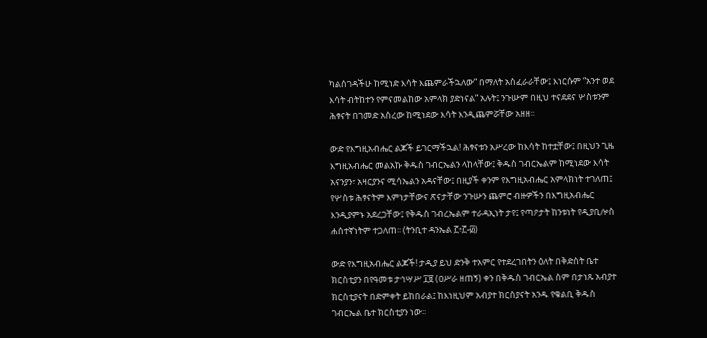ካልሰገዳችሁ ከሚነድ እሳት እጨምራችኋለው” በማለት አስፈራራቸው፤ እነርሱም “አንተ ወደ እሳት ብትከተን የምናመልከው አምላክ ያድነናል” አሉት፤ ንጉሡም በዚህ ተናደደና ሦስቱንም ሕፃናት በገመድ አስረው ከሚነደው እሳት እንዲጨምሯቸው አዘዘ፡፡

ውድ የእግዚአብሔር ልጆች ይገርማችኋል! ሕፃናቱን አሥረው ከእሳት ከተቷቸው፤ በዚህን ጊዜ እግዚአብሔር መልአኩ ቅዱስ ገብርኤልን ላከላቸው፤ ቅዱስ ገብርኤልም ከሚነደው እሳት አናንያን፣ አዛርያንና ሚሳኤልን አዳናቸው፤ በዚያች ቀንም የእግዚአብሔር አምላክነት ተገለጠ፤ የሦስቱ ሕፃናትም እምነታቸውና ጽናታቸው ንጉሡን ጨምሮ ብዙዎችን በእግዚአብሔር እንዲያምኑ አደረጋቸው፤ የቅዱስ ገብረኤልም ተራዳኢነት ታየ፤ የጣዖታት ከንቱነት የዲያቢሎስ ሐሰተኛነትም ተጋለጠ፡፡ (ትንቢተ ዳንኤል ፫፥፫-፴)

ውድ የእግዚአብሔር ልጆች! ታዲያ ይህ ድንቅ ተአምር የተደረገበትን ዕለት በቅድስት ቤተ ክርስቲያን በየዓመቱ ታኅሣሥ ፲፱ (ዐሥራ ዘጠኝ) ቀን በቅዱስ ገብርኤል ስም በታነጹ አብያተ ክርስቲያናት በድምቀት ይከበራል፤ ከእነዚህም አብያተ ክርስያናት አንዱ የቁልቢ ቅዱስ ገብርኤል ቤተ ክርስቲያን ነው፡፡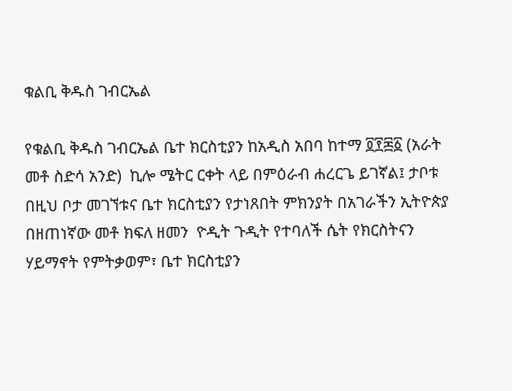ቁልቢ ቅዱስ ገብርኤል

የቁልቢ ቅዱስ ገብርኤል ቤተ ክርስቲያን ከአዲስ አበባ ከተማ ፬፻፷፩ (አራት መቶ ስድሳ አንድ)  ኪሎ ሜትር ርቀት ላይ በምዕራብ ሐረርጌ ይገኛል፤ ታቦቱ በዚህ ቦታ መገኘቱና ቤተ ክርስቲያን የታነጸበት ምክንያት በአገራችን ኢትዮጵያ በዘጠነኛው መቶ ክፍለ ዘመን  ዮዲት ጉዲት የተባለች ሴት የክርስትናን ሃይማኖት የምትቃወም፣ ቤተ ክርስቲያን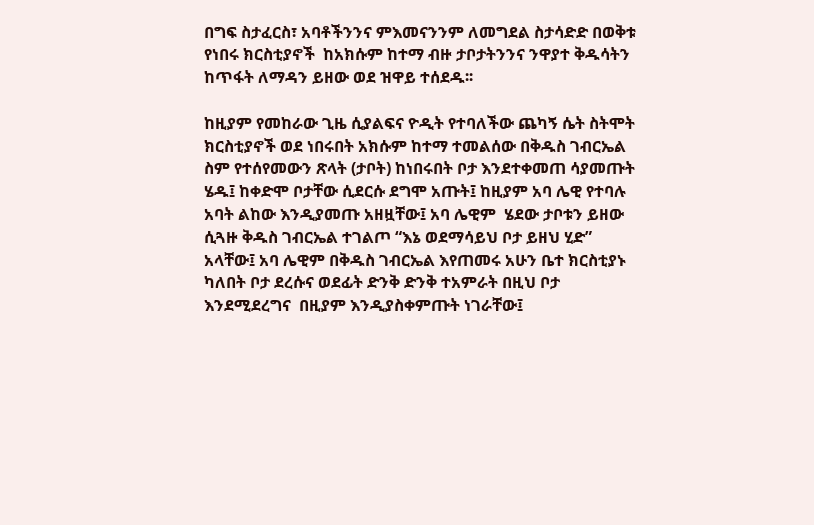በግፍ ስታፈርስ፣ አባቶችንንና ምእመናንንም ለመግደል ስታሳድድ በወቅቱ የነበሩ ክርስቲያኖች  ከአክሱም ከተማ ብዙ ታቦታትንንና ንዋያተ ቅዱሳትን ከጥፋት ለማዳን ይዘው ወደ ዝዋይ ተሰደዱ፡፡

ከዚያም የመከራው ጊዜ ሲያልፍና ዮዲት የተባለችው ጨካኝ ሴት ስትሞት ክርስቲያኖች ወደ ነበሩበት አክሱም ከተማ ተመልሰው በቅዱስ ገብርኤል ስም የተሰየመውን ጽላት (ታቦት) ከነበሩበት ቦታ እንደተቀመጠ ሳያመጡት ሄዱ፤ ከቀድሞ ቦታቸው ሲደርሱ ደግሞ አጡት፤ ከዚያም አባ ሌዊ የተባሉ አባት ልከው እንዲያመጡ አዘዟቸው፤ አባ ሌዊም  ሄደው ታቦቱን ይዘው ሲጓዙ ቅዱስ ገብርኤል ተገልጦ “እኔ ወደማሳይህ ቦታ ይዘህ ሂድ” አላቸው፤ አባ ሌዊም በቅዱስ ገብርኤል እየጠመሩ አሁን ቤተ ክርስቲያኑ ካለበት ቦታ ደረሱና ወደፊት ድንቅ ድንቅ ተአምራት በዚህ ቦታ እንደሚደረግና  በዚያም እንዲያስቀምጡት ነገራቸው፤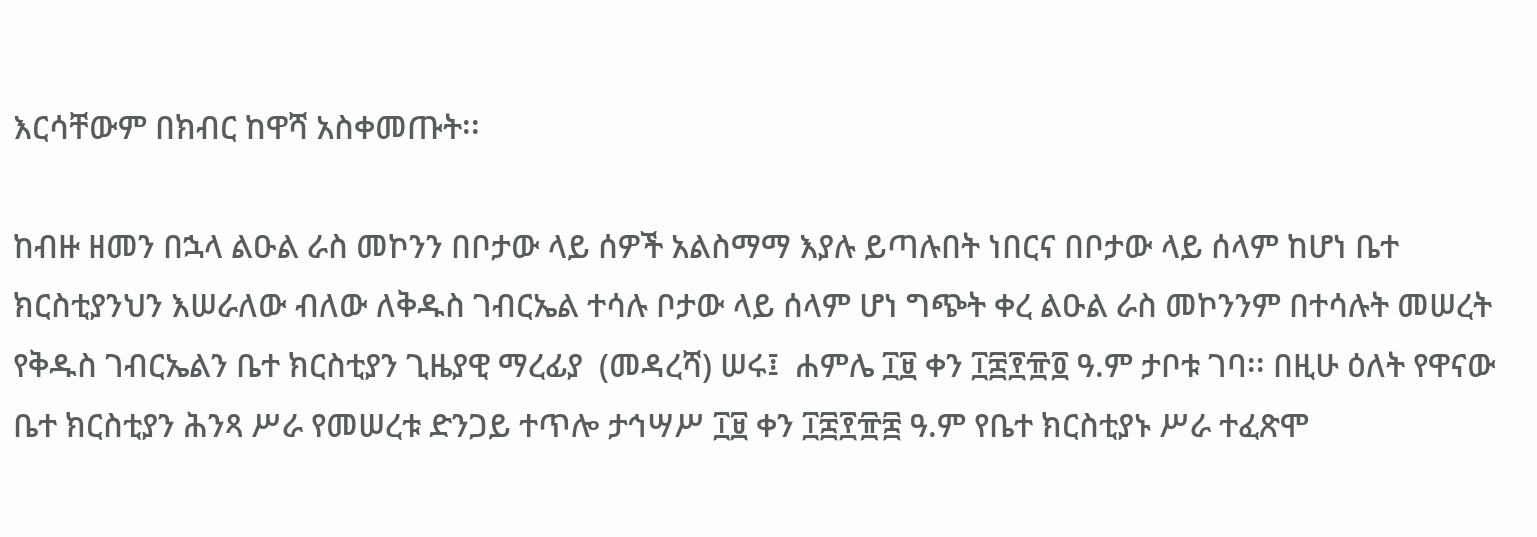እርሳቸውም በክብር ከዋሻ አስቀመጡት፡፡

ከብዙ ዘመን በኋላ ልዑል ራስ መኮንን በቦታው ላይ ሰዎች አልስማማ እያሉ ይጣሉበት ነበርና በቦታው ላይ ሰላም ከሆነ ቤተ ክርስቲያንህን እሠራለው ብለው ለቅዱስ ገብርኤል ተሳሉ ቦታው ላይ ሰላም ሆነ ግጭት ቀረ ልዑል ራስ መኮንንም በተሳሉት መሠረት የቅዱስ ገብርኤልን ቤተ ክርስቲያን ጊዜያዊ ማረፊያ  (መዳረሻ) ሠሩ፤  ሐምሌ ፲፱ ቀን ፲፰፻፹፬ ዓ.ም ታቦቱ ገባ፡፡ በዚሁ ዕለት የዋናው ቤተ ክርስቲያን ሕንጻ ሥራ የመሠረቱ ድንጋይ ተጥሎ ታኅሣሥ ፲፱ ቀን ፲፰፻፹፰ ዓ.ም የቤተ ክርስቲያኑ ሥራ ተፈጽሞ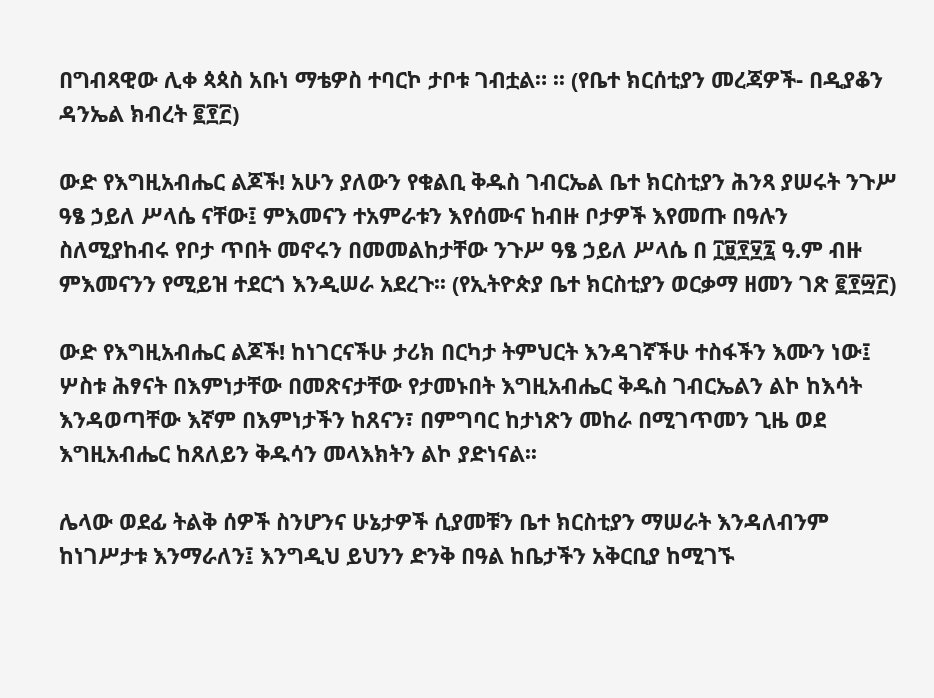በግብጻዊው ሊቀ ጳጳስ አቡነ ማቴዎስ ተባርኮ ታቦቱ ገብቷል። ፡፡ (የቤተ ክርሰቲያን መረጃዎች- በዲያቆን ዳንኤል ክብረት ፪፻፫)

ውድ የእግዚአብሔር ልጆች! አሁን ያለውን የቁልቢ ቅዱስ ገብርኤል ቤተ ክርስቲያን ሕንጻ ያሠሩት ንጉሥ ዓፄ ኃይለ ሥላሴ ናቸው፤ ምእመናን ተአምራቱን እየሰሙና ከብዙ ቦታዎች እየመጡ በዓሉን ስለሚያከብሩ የቦታ ጥበት መኖሩን በመመልከታቸው ንጉሥ ዓፄ ኃይለ ሥላሴ በ ፲፱፻፶፯ ዓ.ም ብዙ ምእመናንን የሚይዝ ተደርጎ እንዲሠራ አደረጉ፡፡ (የኢትዮጵያ ቤተ ክርስቲያን ወርቃማ ዘመን ገጽ ፪፻፵፫)

ውድ የእግዚአብሔር ልጆች! ከነገርናችሁ ታሪክ በርካታ ትምህርት እንዳገኛችሁ ተስፋችን እሙን ነው፤ ሦስቱ ሕፃናት በእምነታቸው በመጽናታቸው የታመኑበት እግዚአብሔር ቅዱስ ገብርኤልን ልኮ ከእሳት እንዳወጣቸው እኛም በእምነታችን ከጸናን፣ በምግባር ከታነጽን መከራ በሚገጥመን ጊዜ ወደ እግዚአብሔር ከጸለይን ቅዱሳን መላእክትን ልኮ ያድነናል፡፡

ሌላው ወደፊ ትልቅ ሰዎች ስንሆንና ሁኔታዎች ሲያመቹን ቤተ ክርስቲያን ማሠራት እንዳለብንም ከነገሥታቱ እንማራለን፤ እንግዲህ ይህንን ድንቅ በዓል ከቤታችን አቅርቢያ ከሚገኙ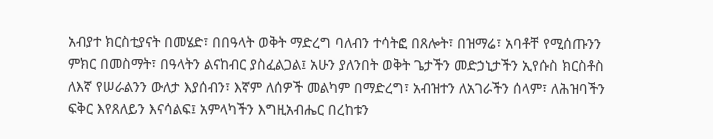አብያተ ክርስቲያናት በመሄድ፣ በበዓላት ወቅት ማድረግ ባለብን ተሳትፎ በጸሎት፣ በዝማሬ፣ አባቶቸ የሚሰጡንን ምክር በመስማት፣ በዓላትን ልናከብር ያስፈልጋል፤ አሁን ያለንበት ወቅት ጌታችን መድኃኒታችን ኢየሱስ ክርስቶስ ለእኛ የሠራልንን ውለታ እያሰብን፣ እኛም ለሰዎች መልካም በማድረግ፣ አብዝተን ለአገራችን ሰላም፣ ለሕዝባችን ፍቅር እየጸለይን እናሳልፍ፤ አምላካችን እግዚአብሔር በረከቱን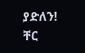ያድለን! ቸር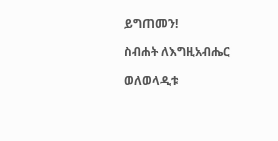ይግጠመን!

ስብሐት ለእግዚአብሔር

ወለወላዲቱ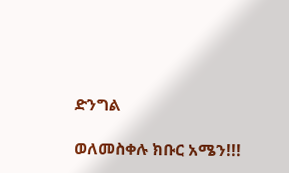ድንግል

ወለመስቀሉ ክቡር አሜን!!!